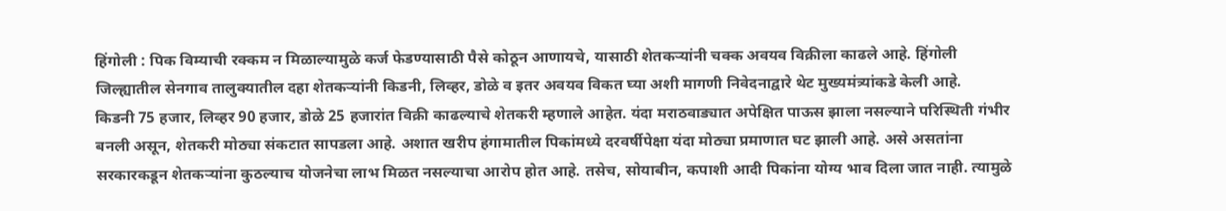हिंगोली : पिक विम्याची रक्कम न मिळाल्यामुळे कर्ज फेडण्यासाठी पैसे कोठून आणायचे, यासाठी शेतकऱ्यांनी चक्क अवयव विक्रीला काढले आहे. हिंगोली जिल्ह्यातील सेनगाव तालुक्यातील दहा शेतकऱ्यांनी किडनी, लिव्हर, डोळे व इतर अवयव विकत घ्या अशी मागणी निवेदनाद्वारे थेट मुख्यमंत्र्यांकडे केली आहे.
किडनी 75 हजार, लिव्हर 90 हजार, डोळे 25 हजारांत विक्री काढल्याचे शेतकरी म्हणाले आहेत. यंदा मराठवाड्यात अपेक्षित पाऊस झाला नसल्याने परिस्थिती गंभीर बनली असून, शेतकरी मोठ्या संकटात सापडला आहे. अशात खरीप हंगामातील पिकांमध्ये दरवर्षीपेक्षा यंदा मोठ्या प्रमाणात घट झाली आहे. असे असतांना सरकारकडून शेतकऱ्यांना कुठल्याच योजनेचा लाभ मिळत नसल्याचा आरोप होत आहे. तसेच, सोयाबीन, कपाशी आदी पिकांना योग्य भाव दिला जात नाही. त्यामुळे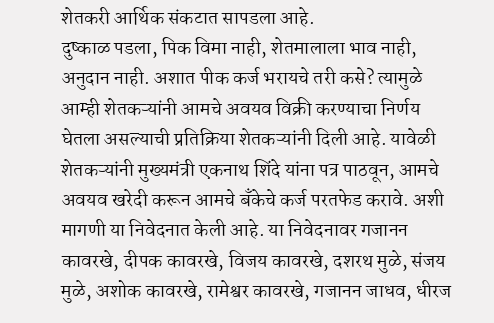शेतकरी आर्थिक संकटात सापडला आहे.
दुष्काळ पडला, पिक विमा नाही, शेतमालाला भाव नाही, अनुदान नाही. अशात पीक कर्ज भरायचे तरी कसे? त्यामुळे आम्ही शेतकऱ्यांनी आमचे अवयव विक्री करण्याचा निर्णय घेतला असल्याची प्रतिक्रिया शेतकऱ्यांनी दिली आहे. यावेळी शेतकऱ्यांनी मुख्यमंत्री एकनाथ शिंदे यांना पत्र पाठवून, आमचे अवयव खरेदी करून आमचे बँकेचे कर्ज परतफेड करावे. अशी मागणी या निवेदनात केली आहे. या निवेदनावर गजानन कावरखे, दीपक कावरखे, विजय कावरखे, दशरथ मुळे, संजय मुळे, अशोक कावरखे, रामेश्वर कावरखे, गजानन जाधव, धीरज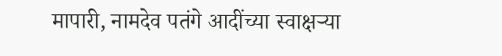मापारी, नामदेव पतंगे आदींच्या स्वाक्षऱ्या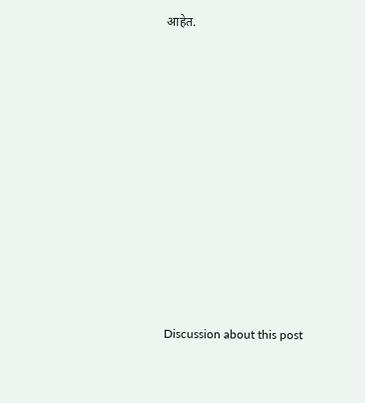आहेत.














Discussion about this post